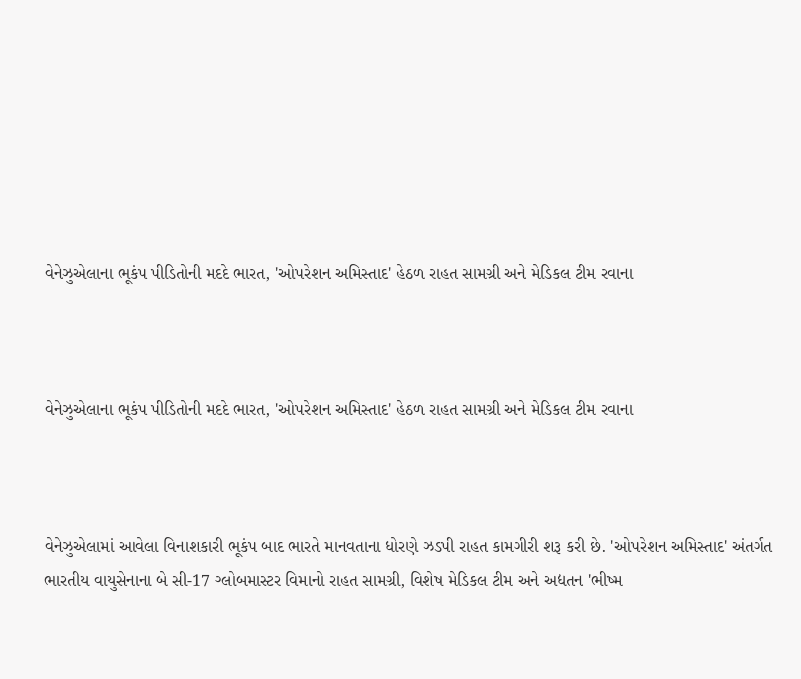વેનેઝુએલાના ભૂકંપ પીડિતોની મદદે ભારત, 'ઓપરેશન અમિસ્તાદ' હેઠળ રાહત સામગ્રી અને મેડિકલ ટીમ રવાના



વેનેઝુએલાના ભૂકંપ પીડિતોની મદદે ભારત, 'ઓપરેશન અમિસ્તાદ' હેઠળ રાહત સામગ્રી અને મેડિકલ ટીમ રવાના



વેનેઝુએલામાં આવેલા વિનાશકારી ભૂકંપ બાદ ભારતે માનવતાના ધોરણે ઝડપી રાહત કામગીરી શરૂ કરી છે. 'ઓપરેશન અમિસ્તાદ' અંતર્ગત ભારતીય વાયુસેનાના બે સી-17 ગ્લોબમાસ્ટર વિમાનો રાહત સામગ્રી, વિશેષ મેડિકલ ટીમ અને અદ્યતન 'ભીષ્મ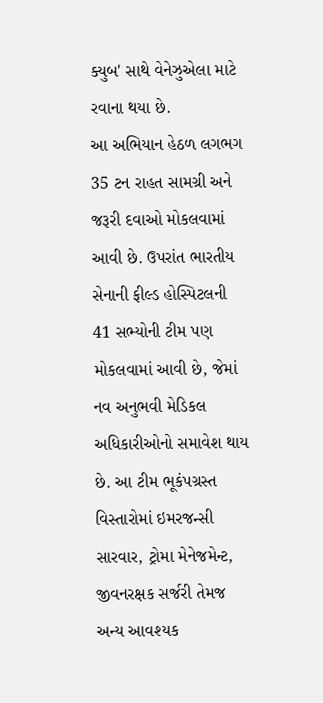ક્યુબ' સાથે વેનેઝુએલા માટે રવાના થયા છે.
આ અભિયાન હેઠળ લગભગ 35 ટન રાહત સામગ્રી અને જરૂરી દવાઓ મોકલવામાં આવી છે. ઉપરાંત ભારતીય સેનાની ફીલ્ડ હોસ્પિટલની 41 સભ્યોની ટીમ પણ મોકલવામાં આવી છે, જેમાં નવ અનુભવી મેડિકલ અધિકારીઓનો સમાવેશ થાય છે. આ ટીમ ભૂકંપગ્રસ્ત વિસ્તારોમાં ઇમરજન્સી સારવાર, ટ્રોમા મેનેજમેન્ટ, જીવનરક્ષક સર્જરી તેમજ અન્ય આવશ્યક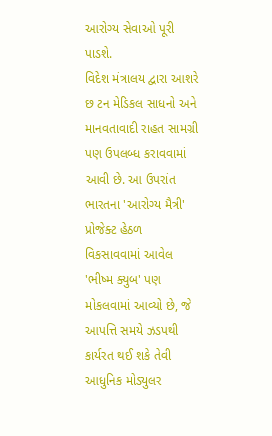આરોગ્ય સેવાઓ પૂરી પાડશે.
વિદેશ મંત્રાલય દ્વારા આશરે છ ટન મેડિકલ સાધનો અને માનવતાવાદી રાહત સામગ્રી પણ ઉપલબ્ધ કરાવવામાં આવી છે. આ ઉપરાંત ભારતના 'આરોગ્ય મૈત્રી' પ્રોજેક્ટ હેઠળ વિકસાવવામાં આવેલ 'ભીષ્મ ક્યુબ' પણ મોકલવામાં આવ્યો છે, જે આપત્તિ સમયે ઝડપથી કાર્યરત થઈ શકે તેવી આધુનિક મોડ્યુલર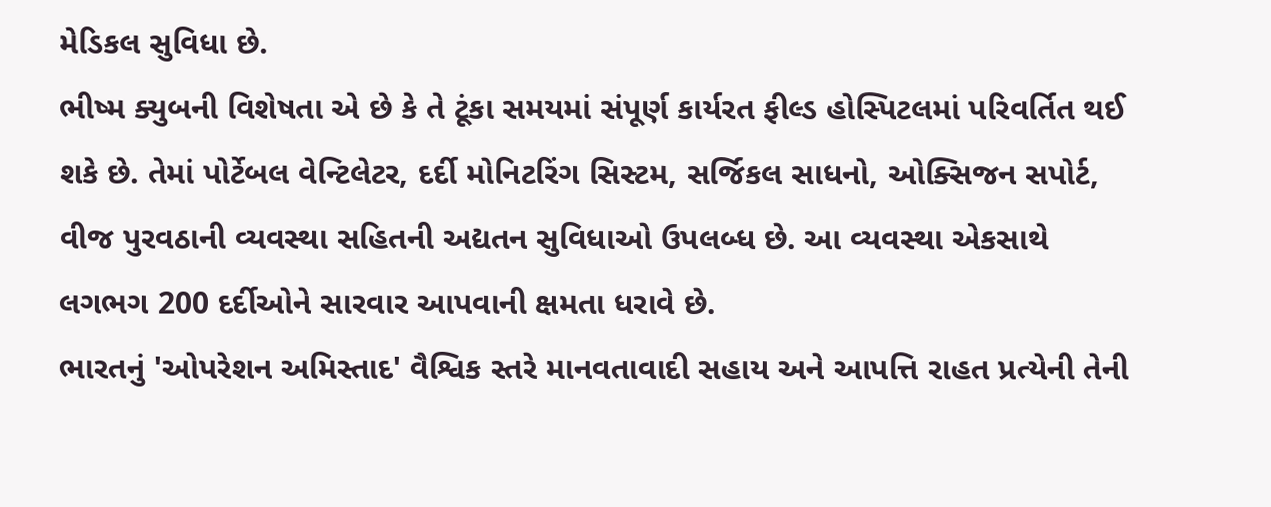મેડિકલ સુવિધા છે.
ભીષ્મ ક્યુબની વિશેષતા એ છે કે તે ટૂંકા સમયમાં સંપૂર્ણ કાર્યરત ફીલ્ડ હોસ્પિટલમાં પરિવર્તિત થઈ શકે છે. તેમાં પોર્ટેબલ વેન્ટિલેટર, દર્દી મોનિટરિંગ સિસ્ટમ, સર્જિકલ સાધનો, ઓક્સિજન સપોર્ટ, વીજ પુરવઠાની વ્યવસ્થા સહિતની અદ્યતન સુવિધાઓ ઉપલબ્ધ છે. આ વ્યવસ્થા એકસાથે લગભગ 200 દર્દીઓને સારવાર આપવાની ક્ષમતા ધરાવે છે.
ભારતનું 'ઓપરેશન અમિસ્તાદ' વૈશ્વિક સ્તરે માનવતાવાદી સહાય અને આપત્તિ રાહત પ્રત્યેની તેની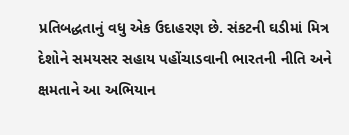પ્રતિબદ્ધતાનું વધુ એક ઉદાહરણ છે. સંકટની ઘડીમાં મિત્ર દેશોને સમયસર સહાય પહોંચાડવાની ભારતની નીતિ અને ક્ષમતાને આ અભિયાન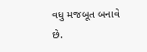વધુ મજબૂત બનાવે છે.